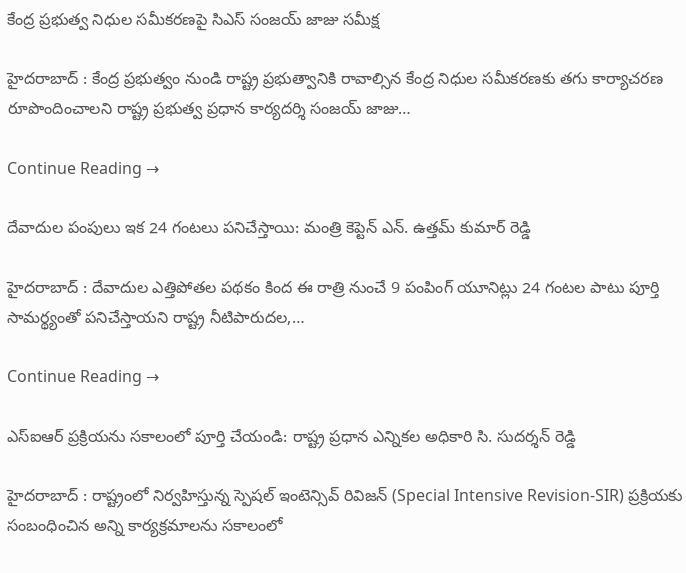కేంద్ర ప్రభుత్వ నిధుల సమీకరణపై సిఎస్ సంజయ్ జాజు సమీక్ష

హైదరాబాద్ : కేంద్ర ప్రభుత్వం నుండి రాష్ట్ర ప్రభుత్వానికి రావాల్సిన కేంద్ర నిధుల సమీకరణకు తగు కార్యాచరణ రూపొందించాలని రాష్ట్ర ప్రభుత్వ ప్రధాన కార్యదర్శి సంజయ్ జాజు…

Continue Reading →

దేవాదుల పంపులు ఇక 24 గంటలు పనిచేస్తాయి: మంత్రి కెప్టెన్ ఎన్. ఉత్తమ్ కుమార్ రెడ్డి

హైదరాబాద్ : దేవాదుల ఎత్తిపోతల పథకం కింద ఈ రాత్రి నుంచే 9 పంపింగ్ యూనిట్లు 24 గంటల పాటు పూర్తి సామర్థ్యంతో పనిచేస్తాయని రాష్ట్ర నీటిపారుదల,…

Continue Reading →

ఎస్ఐఆర్ ప్రక్రియను సకాలంలో పూర్తి చేయండి: రాష్ట్ర ప్రధాన ఎన్నికల అధికారి సి. సుదర్శన్ రెడ్డి

హైదరాబాద్ : రాష్ట్రంలో నిర్వహిస్తున్న స్పెషల్ ఇంటెన్సివ్ రివిజన్ (Special Intensive Revision-SIR) ప్రక్రియకు సంబంధించిన అన్ని కార్యక్రమాలను సకాలంలో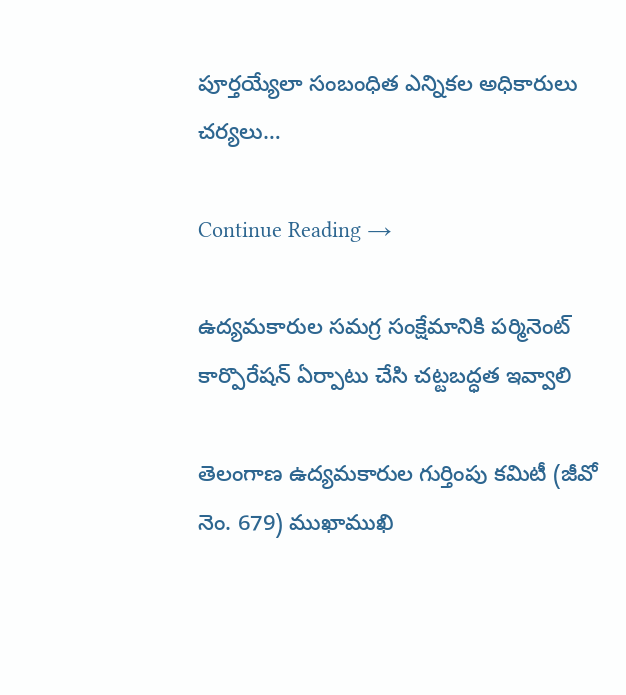పూర్తయ్యేలా సంబంధిత ఎన్నికల అధికారులు చర్యలు…

Continue Reading →

ఉద్యమకారుల సమగ్ర సంక్షేమానికి పర్మినెంట్ కార్పొరేషన్ ఏర్పాటు చేసి చట్టబద్ధత ఇవ్వాలి

తెలంగాణ ఉద్యమకారుల గుర్తింపు కమిటీ (జీవో నెం. 679) ముఖాముఖి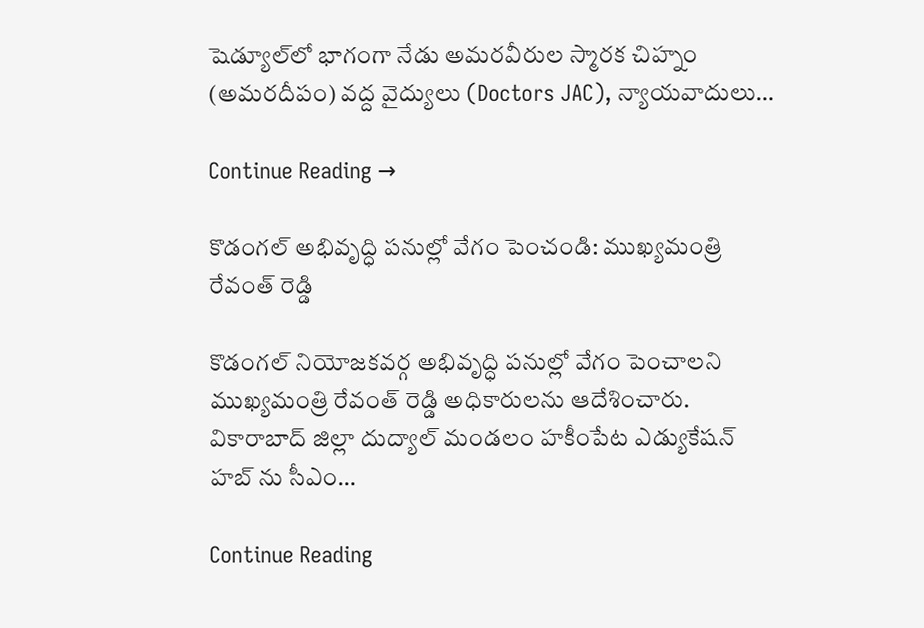షెడ్యూల్‌లో భాగంగా నేడు అమరవీరుల స్మారక చిహ్నం (అమరదీపం) వద్ద వైద్యులు (Doctors JAC), న్యాయవాదులు…

Continue Reading →

కొడంగల్ అభివృద్ధి పనుల్లో వేగం పెంచండి: ముఖ్యమంత్రి రేవంత్ రెడ్డి

కొడంగల్ నియోజకవర్గ అభివృద్ధి పనుల్లో వేగం పెంచాలని ముఖ్యమంత్రి రేవంత్ రెడ్డి అధికారులను ఆదేశించారు. వికారాబాద్ జిల్లా దుద్యాల్ మండలం హకీంపేట ఎడ్యుకేషన్ హబ్ ను సీఎం…

Continue Reading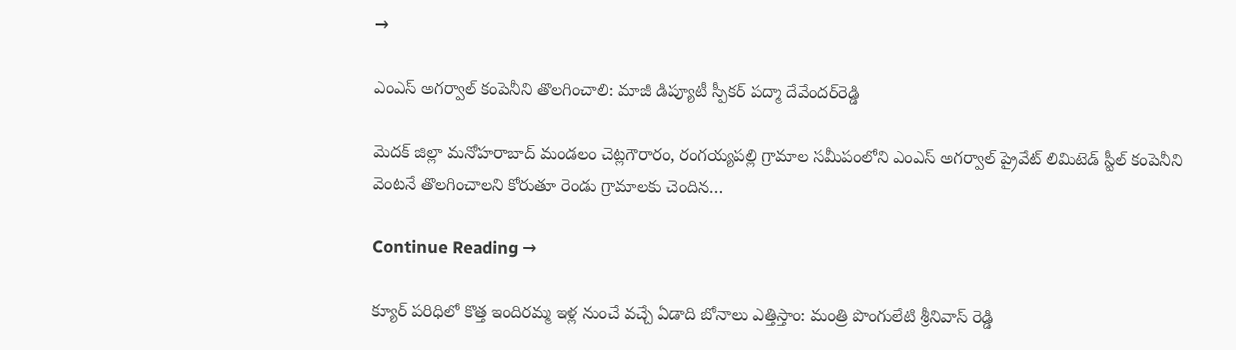→

ఎంఎస్ అగర్వాల్ కంపెనీని తొలగించాలి: మాజీ డిప్యూటీ స్పీకర్ పద్మా దేవేందర్‌రెడ్డి

మెదక్ జిల్లా మనోహరాబాద్ మండలం చెట్లగౌరారం, రంగయ్యపల్లి గ్రామాల సమీపంలోని ఎంఎస్ అగర్వాల్ ప్రైవేట్ లిమిటెడ్ స్టీల్ కంపెనీని వెంటనే తొలగించాలని కోరుతూ రెండు గ్రామాలకు చెందిన…

Continue Reading →

క్యూర్ ప‌రిధిలో కొత్త ఇందిర‌మ్మ ఇళ్ల నుంచే వ‌చ్చే ఏడాది బోనాలు ఎత్తిస్తాం: మంత్రి పొంగులేటి శ్రీ‌నివాస్ రెడ్డి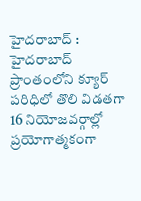హైద‌రాబాద్ : హైద‌రాబాద్ ప్రాంతంలోని క్యూర్ ప‌రిధిలో తొలి విడ‌త‌గా 16 నియోజ‌వ‌ర్గాల్లో ప్రయోగాత్మ‌కంగా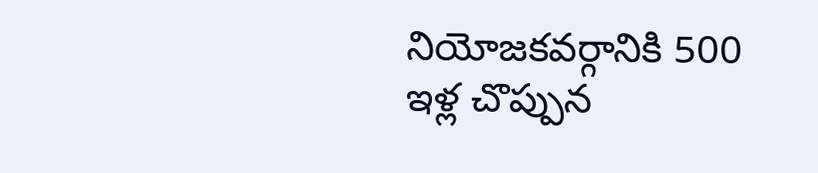నియోజ‌క‌వ‌ర్గానికి 500 ఇళ్ల చొప్పున‌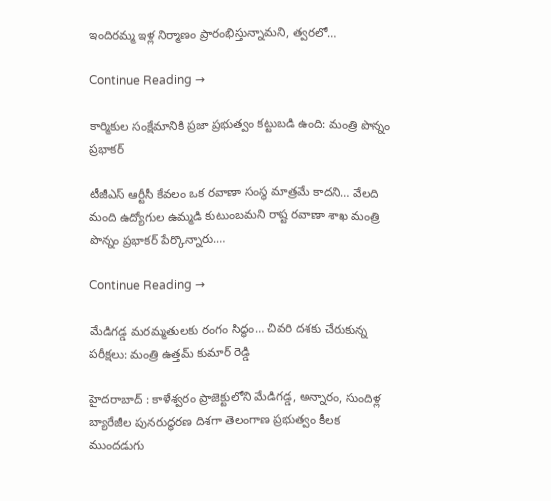ఇందిర‌మ్మ ఇళ్ల నిర్మాణం ప్రారంభిస్తున్నామ‌ని, త్వ‌ర‌లో…

Continue Reading →

కార్మికుల సంక్షేమానికి ప్రజా ప్రభుత్వం కట్టుబడి ఉంది: మంత్రి పొన్నం ప్రభాకర్

టీజీఎస్ ఆర్టీసీ కేవలం ఒక రవాణా సంస్థ మాత్రమే కాదని… వేలది మంది ఉద్యోగుల ఉమ్మడి కుటుంబమని రాష్ట రవాణా శాఖ మంత్రి పొన్నం ప్రభాకర్ పేర్కొన్నారు.…

Continue Reading →

మేడిగడ్డ మరమ్మతులకు రంగం సిద్ధం… చివరి దశకు చేరుకున్న పరీక్షలు: మంత్రి ఉత్తమ్ కుమార్ రెడ్డి

హైదరాబాద్ : కాళేశ్వరం ప్రాజెక్టులోని మేడిగడ్డ, అన్నారం, సుందిళ్ల బ్యారేజీల పునరుద్ధరణ దిశగా తెలంగాణ ప్రభుత్వం కీలక ముందడుగు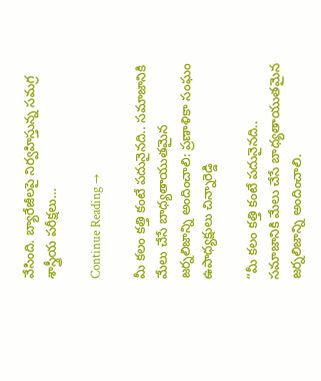వేసింది. బ్యారేజీలపై నిర్వహిస్తున్న సమగ్ర శాస్త్రీయ పరీక్షలు…

Continue Reading →

మీ కలం కత్తి కంటే పదునైనది.. సమాజానికి మేలు చేసే బాధ్యతాయుతమైన జర్నలిజాన్ని అందించాలి: ప్రణాళికా సంఘం ఉపాధ్యక్షులు చిన్నారెడ్డి

“మీ కలం కత్తి కంటే పదునైనది.. సమాజానికి మేలు చేసే బాధ్యతాయుతమైన జర్నలిజాన్ని అందించాలి.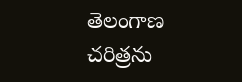తెలంగాణ చరిత్రను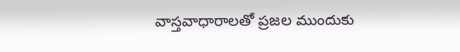వాస్తవాధారాలతో ప్రజల ముందుకు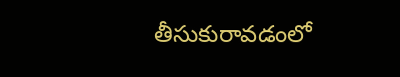తీసుకురావడంలో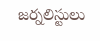జర్నలిస్టులు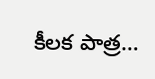కీలక పాత్ర…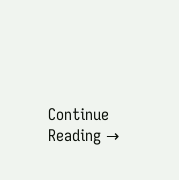Continue Reading →